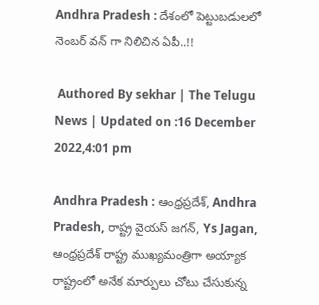Andhra Pradesh : దేశంలో పెట్టుబడులలో నెంబర్ వన్ గా నిలిచిన ఏపీ..!!

 Authored By sekhar | The Telugu News | Updated on :16 December 2022,4:01 pm

Andhra Pradesh : ఆంధ్రప్రదేశ్, Andhra Pradesh, రాష్ట్ర వైయస్ జగన్, Ys Jagan, ఆంధ్రప్రదేశ్ రాష్ట్ర ముఖ్యమంత్రిగా అయ్యాక రాష్ట్రంలో అనేక మార్పులు చోటు చేసుకున్న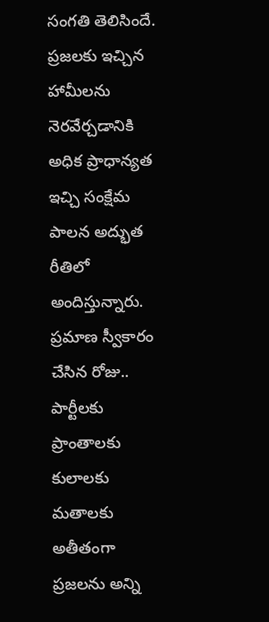సంగతి తెలిసిందే. ప్రజలకు ఇచ్చిన హామీలను నెరవేర్చడానికి అధిక ప్రాధాన్యత ఇచ్చి సంక్షేమ పాలన అద్భుత రీతిలో అందిస్తున్నారు. ప్రమాణ స్వీకారం చేసిన రోజు.. పార్టీలకు ప్రాంతాలకు కులాలకు మతాలకు అతీతంగా ప్రజలను అన్ని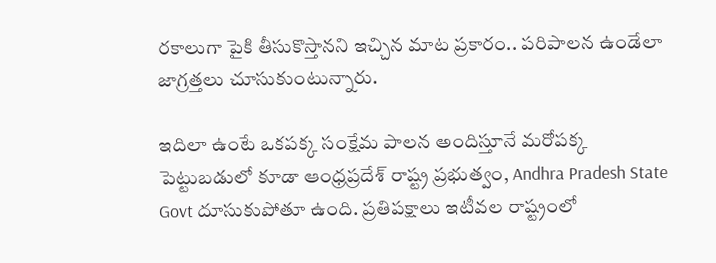రకాలుగా పైకి తీసుకొస్తానని ఇచ్చిన మాట ప్రకారం.. పరిపాలన ఉండేలా జాగ్రత్తలు చూసుకుంటున్నారు.

ఇదిలా ఉంటే ఒకపక్క సంక్షేమ పాలన అందిస్తూనే మరోపక్క పెట్టుబడులో కూడా ఆంధ్రప్రదేశ్ రాష్ట్ర ప్రభుత్వం, Andhra Pradesh State Govt దూసుకుపోతూ ఉంది. ప్రతిపక్షాలు ఇటీవల రాష్ట్రంలో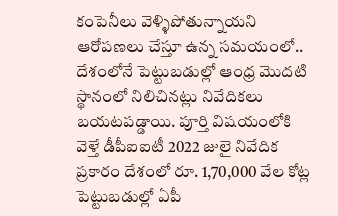కంపెనీలు వెళ్ళిపోతున్నాయని ఆరోపణలు చేస్తూ ఉన్న సమయంలో.. దేశంలోనే పెట్టుబడుల్లో ఆంధ్ర మొదటి స్థానంలో నిలిచినట్లు నివేదికలు బయటపడ్డాయి. పూర్తి విషయంలోకి వెళ్తే డీపీఐఐటీ 2022 జులై నివేదిక ప్రకారం దేశంలో రూ. 1,70,000 వేల కోట్ల పెట్టుబడుల్లో ఏపీ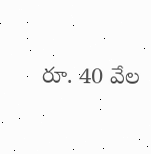రూ. 40 వేల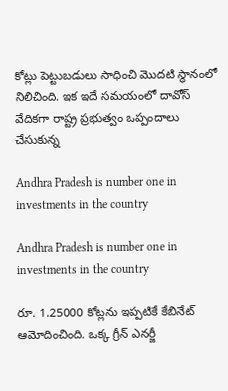కోట్లు పెట్టుబడులు సాధించి మొదటి స్థానంలో నిలిచింది. ఇక ఇదే సమయంలో దావోస్ వేదికగా రాష్ట్ర ప్రభుత్వం ఒప్పందాలు చేసుకున్న

Andhra Pradesh is number one in investments in the country

Andhra Pradesh is number one in investments in the country

రూ. 1.25000 కోట్లను ఇప్పటికే కేబినేట్ ఆమోదించింది. ఒక్క గ్రీన్ ఎనర్జీ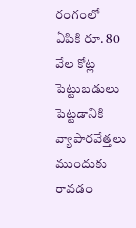రంగంలో ఏపికి రూ. 80 వేల కోట్ల పెట్టుబడులు పెట్టడానికి వ్యాపారవేత్తలు ముందుకు రావడం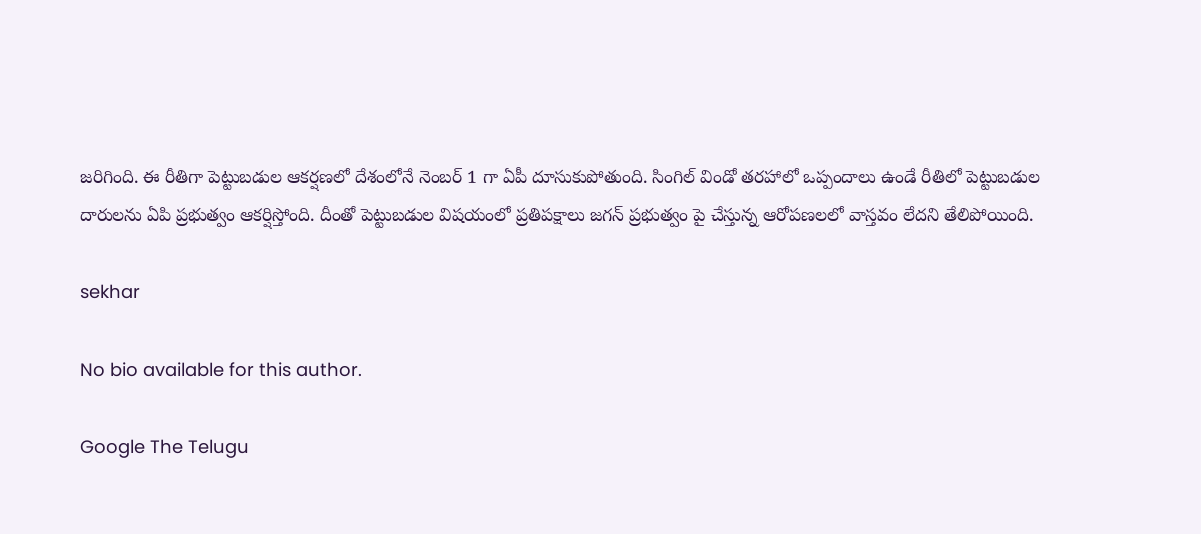జరిగింది. ఈ రీతిగా పెట్టుబడుల ఆకర్షణలో దేశంలోనే నెంబర్ 1 గా ఏపీ దూసుకుపోతుంది. సింగిల్ విండో తరహాలో ఒప్పందాలు ఉండే రీతిలో పెట్టుబడుల దారులను ఏపి ప్రభుత్వం ఆకర్షిస్తోంది. దీంతో పెట్టుబడుల విషయంలో ప్రతిపక్షాలు జగన్ ప్రభుత్వం పై చేస్తున్న ఆరోపణలలో వాస్తవం లేదని తేలిపోయింది.

sekhar

No bio available for this author.

Google The Telugu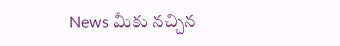News మీకు నచ్చిన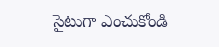సైటుగా ఎంచుకోండి